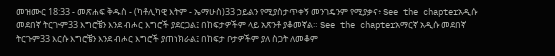መዝሙር 18:33 - መጽሐፍ ቅዱስ - (ካቶሊካዊ እትም - ኤማሁስ)33 ኃይልን የሚያስታጥቀኝ መንገዴንም የሚያቃና፥ See the chapterአዲሱ መደበኛ ትርጒም33 እግሮቼን እንደ ብሖር እግሮች ያደርጋል፤ በከፍታዎችም ላይ አጽንቶ ያቆመኛል። See the chapterአማርኛ አዲሱ መደበኛ ትርጉም33 እርሱ እግሮቼን እንደ ብሖር እግሮች ያጠነክራል፤ በከፍታ ቦታዎችም ያለ ስጋት ለመቆም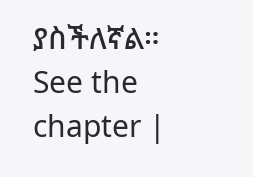ያስችለኛል። See the chapter |